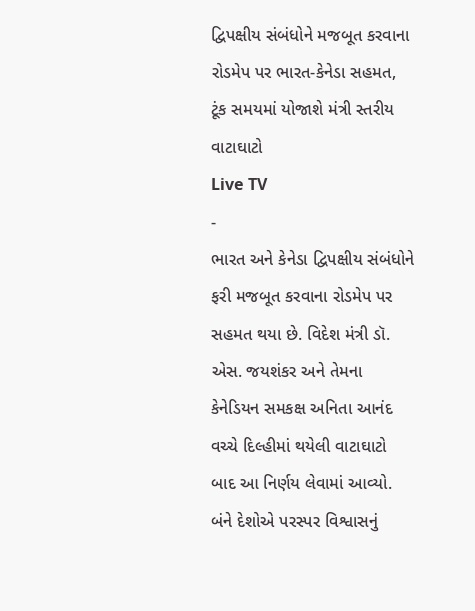દ્વિપક્ષીય સંબંધોને મજબૂત કરવાના રોડમેપ પર ભારત-કેનેડા સહમત, ટૂંક સમયમાં યોજાશે મંત્રી સ્તરીય વાટાઘાટો
Live TV
-
ભારત અને કેનેડા દ્વિપક્ષીય સંબંધોને ફરી મજબૂત કરવાના રોડમેપ પર સહમત થયા છે. વિદેશ મંત્રી ડૉ. એસ. જયશંકર અને તેમના કેનેડિયન સમકક્ષ અનિતા આનંદ વચ્ચે દિલ્હીમાં થયેલી વાટાઘાટો બાદ આ નિર્ણય લેવામાં આવ્યો. બંને દેશોએ પરસ્પર વિશ્વાસનું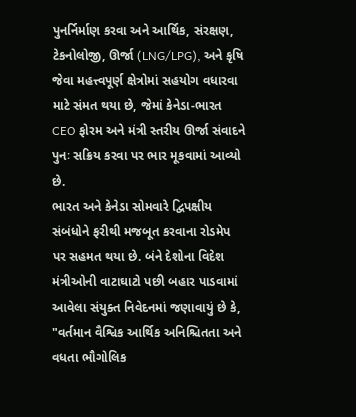પુનર્નિર્માણ કરવા અને આર્થિક, સંરક્ષણ, ટેકનોલોજી, ઊર્જા (LNG/LPG), અને કૃષિ જેવા મહત્ત્વપૂર્ણ ક્ષેત્રોમાં સહયોગ વધારવા માટે સંમત થયા છે, જેમાં કેનેડા-ભારત CEO ફોરમ અને મંત્રી સ્તરીય ઊર્જા સંવાદને પુનઃ સક્રિય કરવા પર ભાર મૂકવામાં આવ્યો છે.
ભારત અને કેનેડા સોમવારે દ્વિપક્ષીય સંબંધોને ફરીથી મજબૂત કરવાના રોડમેપ પર સહમત થયા છે. બંને દેશોના વિદેશ મંત્રીઓની વાટાઘાટો પછી બહાર પાડવામાં આવેલા સંયુક્ત નિવેદનમાં જણાવાયું છે કે, "વર્તમાન વૈશ્વિક આર્થિક અનિશ્ચિતતા અને વધતા ભૌગોલિક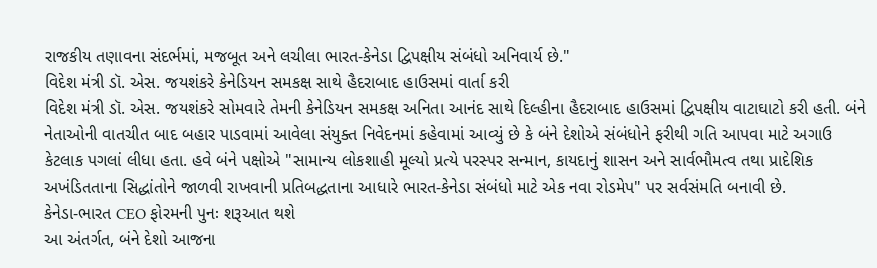રાજકીય તણાવના સંદર્ભમાં, મજબૂત અને લચીલા ભારત-કેનેડા દ્વિપક્ષીય સંબંધો અનિવાર્ય છે."
વિદેશ મંત્રી ડૉ. એસ. જયશંકરે કેનેડિયન સમકક્ષ સાથે હૈદરાબાદ હાઉસમાં વાર્તા કરી
વિદેશ મંત્રી ડૉ. એસ. જયશંકરે સોમવારે તેમની કેનેડિયન સમકક્ષ અનિતા આનંદ સાથે દિલ્હીના હૈદરાબાદ હાઉસમાં દ્વિપક્ષીય વાટાઘાટો કરી હતી. બંને નેતાઓની વાતચીત બાદ બહાર પાડવામાં આવેલા સંયુક્ત નિવેદનમાં કહેવામાં આવ્યું છે કે બંને દેશોએ સંબંધોને ફરીથી ગતિ આપવા માટે અગાઉ કેટલાક પગલાં લીધા હતા. હવે બંને પક્ષોએ "સામાન્ય લોકશાહી મૂલ્યો પ્રત્યે પરસ્પર સન્માન, કાયદાનું શાસન અને સાર્વભૌમત્વ તથા પ્રાદેશિક અખંડિતતાના સિદ્ધાંતોને જાળવી રાખવાની પ્રતિબદ્ધતાના આધારે ભારત-કેનેડા સંબંધો માટે એક નવા રોડમેપ" પર સર્વસંમતિ બનાવી છે.
કેનેડા-ભારત CEO ફોરમની પુનઃ શરૂઆત થશે
આ અંતર્ગત, બંને દેશો આજના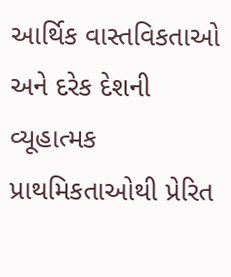આર્થિક વાસ્તવિકતાઓ અને દરેક દેશની વ્યૂહાત્મક પ્રાથમિકતાઓથી પ્રેરિત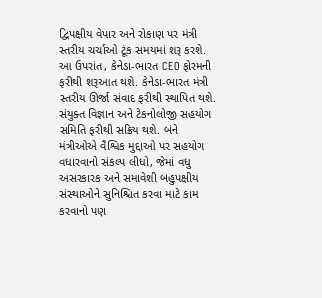દ્વિપક્ષીય વેપાર અને રોકાણ પર મંત્રી સ્તરીય ચર્ચાઓ ટૂંક સમયમાં શરૂ કરશે. આ ઉપરાંત, કેનેડા-ભારત CEO ફોરમની ફરીથી શરૂઆત થશે. કેનેડા-ભારત મંત્રી સ્તરીય ઊર્જા સંવાદ ફરીથી સ્થાપિત થશે. સંયુક્ત વિજ્ઞાન અને ટેકનોલોજી સહયોગ સમિતિ ફરીથી સક્રિય થશે. બંને મંત્રીઓએ વૈશ્વિક મુદ્દાઓ પર સહયોગ વધારવાનો સંકલ્પ લીધો, જેમાં વધુ અસરકારક અને સમાવેશી બહુપક્ષીય સંસ્થાઓને સુનિશ્ચિત કરવા માટે કામ કરવાનો પણ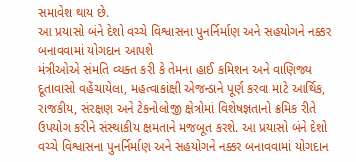સમાવેશ થાય છે.
આ પ્રયાસો બંને દેશો વચ્ચે વિશ્વાસના પુનર્નિર્માણ અને સહયોગને નક્કર બનાવવામાં યોગદાન આપશે
મંત્રીઓએ સંમતિ વ્યક્ત કરી કે તેમના હાઈ કમિશન અને વાણિજ્ય દૂતાવાસો વહેંચાયેલા, મહત્વાકાંક્ષી એજન્ડાને પૂર્ણ કરવા માટે આર્થિક, રાજકીય, સંરક્ષણ અને ટેકનોલોજી ક્ષેત્રોમાં વિશેષજ્ઞતાનો ક્રમિક રીતે ઉપયોગ કરીને સંસ્થાકીય ક્ષમતાને મજબૂત કરશે. આ પ્રયાસો બંને દેશો વચ્ચે વિશ્વાસના પુનર્નિર્માણ અને સહયોગને નક્કર બનાવવામાં યોગદાન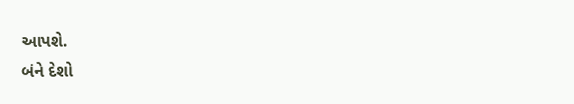આપશે.
બંને દેશો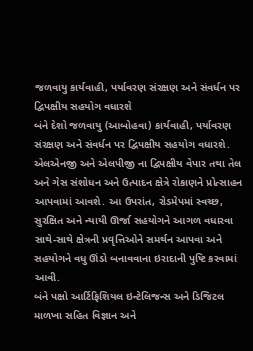જળવાયુ કાર્યવાહી, પર્યાવરણ સંરક્ષણ અને સંવર્ધન પર દ્વિપક્ષીય સહયોગ વધારશે
બંને દેશો જળવાયુ (આબોહવા) કાર્યવાહી, પર્યાવરણ સંરક્ષણ અને સંવર્ધન પર દ્વિપક્ષીય સહયોગ વધારશે. એલએનજી અને એલપીજી ના દ્વિપક્ષીય વેપાર તથા તેલ અને ગેસ સંશોધન અને ઉત્પાદન ક્ષેત્રે રોકાણને પ્રોત્સાહન આપવામાં આવશે. આ ઉપરાંત, રોડમેપમાં સ્વચ્છ, સુરક્ષિત અને ન્યાયી ઊર્જા સહયોગને આગળ વધારવા સાથે-સાથે ક્ષેત્રની પ્રવૃત્તિઓને સમર્થન આપવા અને સહયોગને વધુ ઊંડો બનાવવાના ઇરાદાની પુષ્ટિ કરવામાં આવી.
બંને પક્ષો આર્ટિફિશિયલ ઇન્ટેલિજન્સ અને ડિજિટલ માળખા સહિત વિજ્ઞાન અને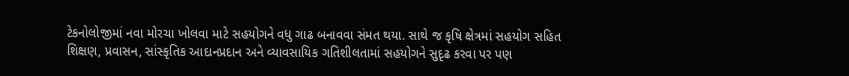ટેકનોલોજીમાં નવા મોરચા ખોલવા માટે સહયોગને વધુ ગાઢ બનાવવા સંમત થયા. સાથે જ કૃષિ ક્ષેત્રમાં સહયોગ સહિત શિક્ષણ, પ્રવાસન, સાંસ્કૃતિક આદાનપ્રદાન અને વ્યાવસાયિક ગતિશીલતામાં સહયોગને સુદૃઢ કરવા પર પણ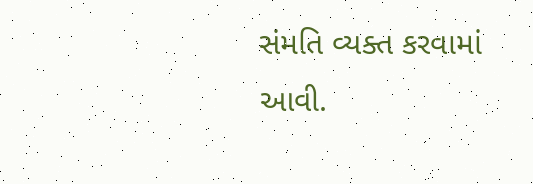સંમતિ વ્યક્ત કરવામાં આવી.